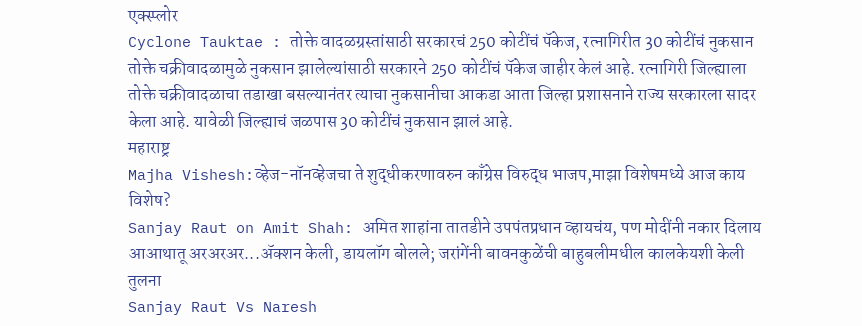एक्स्प्लोर
Cyclone Tauktae : तोक्ते वादळग्रस्तांसाठी सरकारचं 250 कोटींचं पॅकेज, रत्नागिरीत 30 कोटींचं नुकसान
तोक्ते चक्रीवादळामुळे नुकसान झालेल्यांसाठी सरकारने 250 कोटींचं पॅकेज जाहीर केलं आहे. रत्नागिरी जिल्ह्याला तोक्ते चक्रीवादळाचा तडाखा बसल्यानंतर त्याचा नुकसानीचा आकडा आता जिल्हा प्रशासनाने राज्य सरकारला सादर केला आहे. यावेळी जिल्ह्याचं जळपास 30 कोटींचं नुकसान झालं आहे.
महाराष्ट्र
Majha Vishesh:व्हेज-नॉनव्हेजचा ते शुद्धीकरणावरुन काँग्रेस विरुद्ध भाजप,माझा विशेषमध्ये आज काय विशेष?
Sanjay Raut on Amit Shah: अमित शाहांना तातडीने उपपंतप्रधान व्हायचंय, पण मोदींनी नकार दिलाय
आआथातू अरअरअर...ॲक्शन केली, डायलॉग बोलले; जरांगेंनी बावनकुळेंची बाहुबलीमधील कालकेयशी केली तुलना
Sanjay Raut Vs Naresh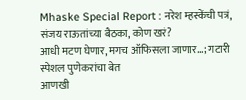Mhaske Special Report : नरेश म्हस्केंची पत्रं, संजय राऊतांच्या बैठका, कोण खरं?
आधी मटण घेणार, मगच ऑफिसला जाणार...; गटारी स्पेशल पुणेकरांचा बेत
आणखी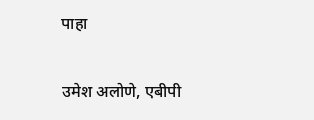पाहा

उमेश अलोणे, एबीपी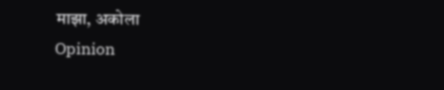माझा, अकोला
Opinion